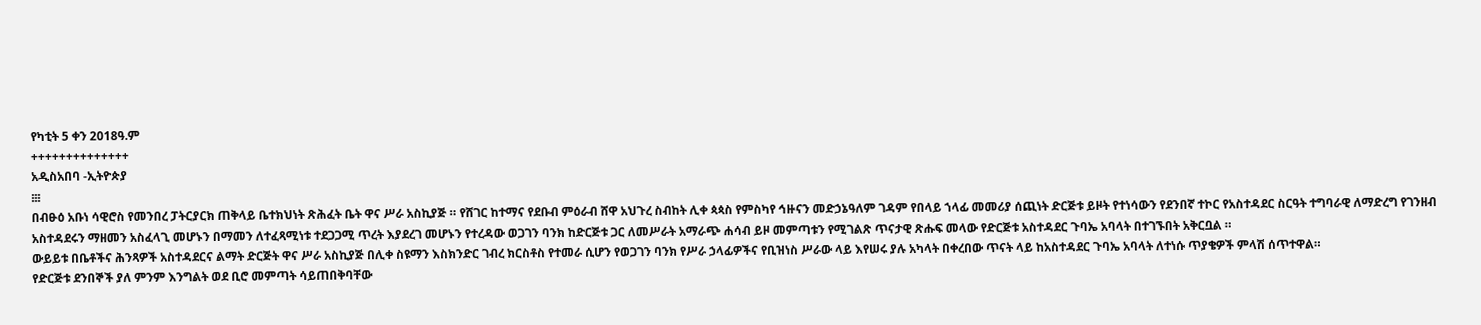የካቲት 5 ቀን 2018ዓ.ም
++++++++++++++
አዲስአበባ -ኢትዮጵያ
፧፧፧
በብፁዕ አቡነ ሳዊሮስ የመንበረ ፓትርያርክ ጠቅላይ ቤተክህነት ጽሕፈት ቤት ዋና ሥራ አስኪያጅ ። የሸገር ከተማና የደቡብ ምዕራብ ሸዋ አህጉረ ስብከት ሊቀ ጳጳስ የምስካየ ኅዙናን መድኃኔዓለም ገዳም የበላይ ኀላፊ መመሪያ ሰጪነት ድርጅቱ ይዞት የተነሳውን የደንበኛ ተኮር የአስተዳደር ስርዓት ተግባራዊ ለማድረግ የገንዘብ አስተዳደሩን ማዘመን አስፈላጊ መሆኑን በማመን ለተፈጻሚነቱ ተደጋጋሚ ጥረት እያደረገ መሆኑን የተረዳው ወጋገን ባንክ ከድርጅቱ ጋር ለመሥራት አማራጭ ሐሳብ ይዞ መምጣቱን የሚገልጽ ጥናታዊ ጽሑፍ መላው የድርጅቱ አስተዳደር ጉባኤ አባላት በተገኙበት አቅርቧል ።
ውይይቱ በቤቶችና ሕንጻዎች አስተዳደርና ልማት ድርጅት ዋና ሥራ አስኪያጅ በሊቀ ስዩማን እስክንድር ገብረ ክርስቶስ የተመራ ሲሆን የወጋገን ባንክ የሥራ ኃላፊዎችና የቢዝነስ ሥራው ላይ እየሠሩ ያሉ አካላት በቀረበው ጥናት ላይ ከአስተዳደር ጉባኤ አባላት ለተነሱ ጥያቄዎች ምላሽ ሰጥተዋል።
የድርጅቱ ደንበኞች ያለ ምንም እንግልት ወደ ቢሮ መምጣት ሳይጠበቅባቸው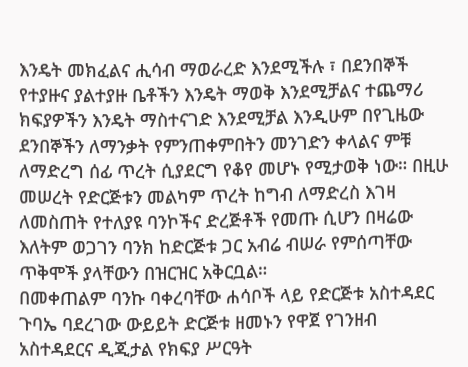እንዴት መክፈልና ሒሳብ ማወራረድ እንደሚችሉ ፣ በደንበኞች የተያዙና ያልተያዙ ቤቶችን እንዴት ማወቅ እንደሚቻልና ተጨማሪ ክፍያዎችን እንዴት ማስተናገድ እንደሚቻል እንዲሁም በየጊዜው ደንበኞችን ለማንቃት የምንጠቀምበትን መንገድን ቀላልና ምቹ ለማድረግ ሰፊ ጥረት ሲያደርግ የቆየ መሆኑ የሚታወቅ ነው። በዚሁ መሠረት የድርጅቱን መልካም ጥረት ከግብ ለማድረስ እገዛ ለመስጠት የተለያዩ ባንኮችና ድረጅቶች የመጡ ሲሆን በዛሬው እለትም ወጋገን ባንክ ከድርጅቱ ጋር አብሬ ብሠራ የምሰጣቸው ጥቅሞች ያላቸውን በዝርዝር አቅርቧል።
በመቀጠልም ባንኩ ባቀረባቸው ሐሳቦች ላይ የድርጅቱ አስተዳደር ጉባኤ ባደረገው ውይይት ድርጅቱ ዘመኑን የዋጀ የገንዘብ አስተዳደርና ዲጂታል የክፍያ ሥርዓት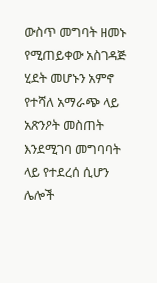ውስጥ መግባት ዘመኑ የሚጠይቀው አስገዳጅ ሂደት መሆኑን አምኖ የተሻለ አማራጭ ላይ አጽንዖት መስጠት እንደሚገባ መግባባት ላይ የተደረሰ ሲሆን ሌሎች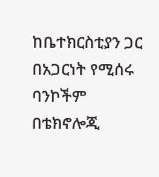ከቤተክርስቲያን ጋር በአጋርነት የሚሰሩ ባንኮችም በቴክኖሎጂ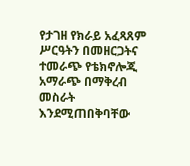የታገዘ የክራይ አፈጻጸም ሥርዓትን በመዘርጋትና ተመራጭ የቴክኖሎጂ አማራጭ በማቅረብ መስራት እንደሚጠበቅባቸው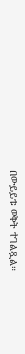በውይይቱ ወቅት ተገልጿል።